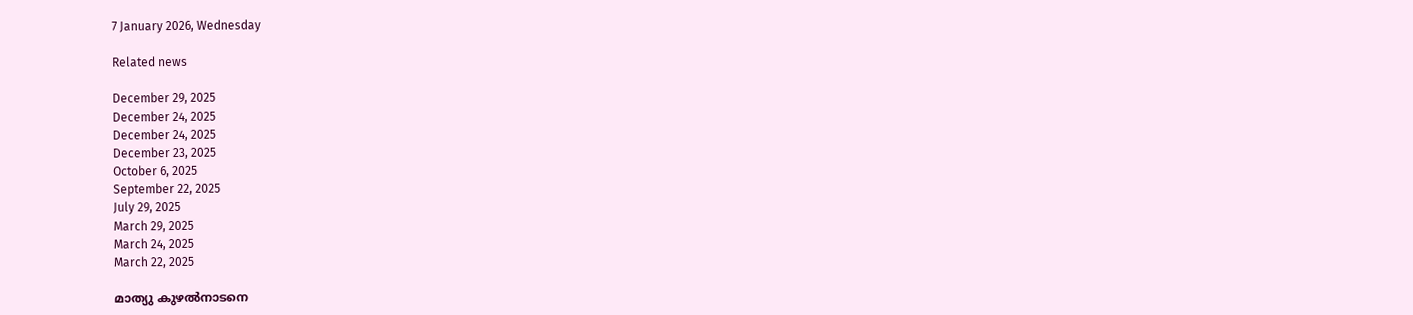7 January 2026, Wednesday

Related news

December 29, 2025
December 24, 2025
December 24, 2025
December 23, 2025
October 6, 2025
September 22, 2025
July 29, 2025
March 29, 2025
March 24, 2025
March 22, 2025

മാത്യു കുഴല്‍നാടനെ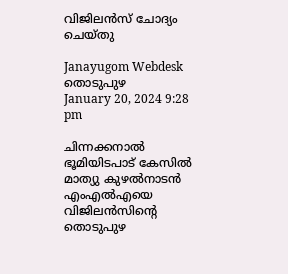വിജിലൻസ് ചോദ്യം ചെയ്തു

Janayugom Webdesk
തൊടുപുഴ
January 20, 2024 9:28 pm

ചിന്നക്കനാൽ ഭൂമിയിടപാട് കേസിൽ മാത്യു കുഴൽനാടൻ എംഎൽഎയെ വിജിലൻസിന്റെ തൊടുപുഴ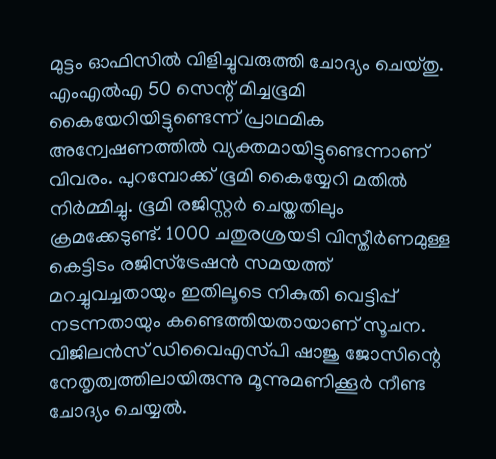മുട്ടം ഓഫിസിൽ വിളിച്ചുവരുത്തി ചോദ്യം ചെയ്തു. എംഎൽഎ 50 സെന്റ് മിച്ചഭൂമി കൈയേറിയിട്ടുണ്ടെന്ന് പ്രാഥമിക അന്വേഷണത്തിൽ വ്യക്തമായിട്ടുണ്ടെന്നാണ് വിവരം. പുറമ്പോക്ക് ഭൂമി കൈയ്യേറി മതില്‍ നിർമ്മിച്ചു. ഭൂമി രജിസ്റ്റർ ചെയ്തതിലും ക്രമക്കേടുണ്ട്. 1000 ചതുരശ്രയടി വിസ്തീർണമുള്ള കെട്ടിടം രജിസ്‌ട്രേഷൻ സമയത്ത് മറച്ചുവച്ചതായും ഇതിലൂടെ നികുതി വെട്ടിപ്പ് നടന്നതായും കണ്ടെത്തിയതായാണ് സൂചന. വിജിലൻസ് ഡിവൈഎസ്‌പി ഷാജു ജോസിന്റെ നേതൃത്വത്തിലായിരുന്നു മൂന്നുമണിക്കൂർ നീണ്ട ചോദ്യം ചെയ്യൽ.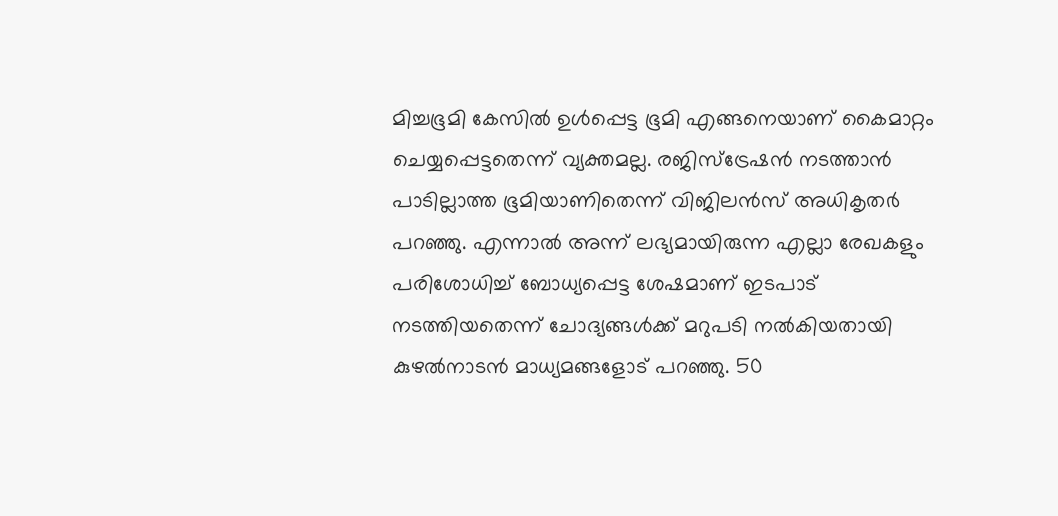മിച്ചഭൂമി കേസിൽ ഉൾപ്പെട്ട ഭൂമി എങ്ങനെയാണ് കൈമാറ്റം ചെയ്യപ്പെട്ടതെന്ന് വ്യക്തമല്ല. രജിസ്‌ട്രേഷൻ നടത്താൻ പാടില്ലാത്ത ഭൂമിയാണിതെന്ന് വിജിലൻസ് അധികൃതർ പറഞ്ഞു. എന്നാല്‍ അന്ന് ലഭ്യമായിരുന്ന എല്ലാ രേഖകളും പരിശോധിച്ച് ബോധ്യപ്പെട്ട ശേഷമാണ് ഇടപാട് നടത്തിയതെന്ന് ചോദ്യങ്ങൾക്ക് മറുപടി നൽകിയതായി കുഴൽനാടൻ മാധ്യമങ്ങളോട് പറഞ്ഞു. 50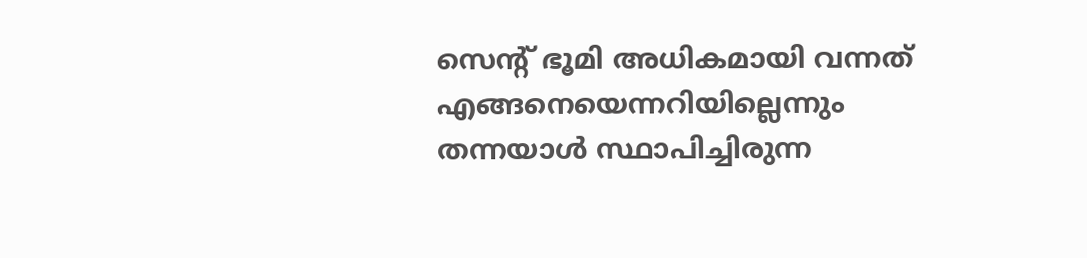സെന്റ് ഭൂമി അധികമായി വന്നത് എങ്ങനെയെന്നറിയില്ലെന്നും തന്നയാൾ സ്ഥാപിച്ചിരുന്ന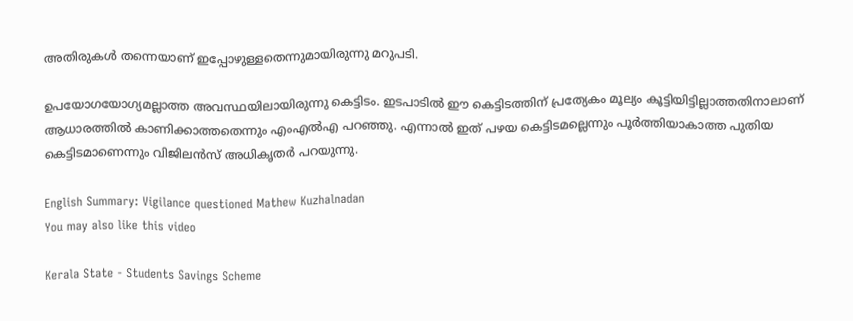അതിരുകൾ തന്നെയാണ് ഇപ്പോഴുള്ളതെന്നുമായിരുന്നു മറുപടി.

ഉപയോഗയോഗ്യമല്ലാത്ത അവസ്ഥയിലായിരുന്നു കെട്ടിടം. ഇടപാടില്‍ ഈ കെട്ടിടത്തിന് പ്രത്യേകം മൂല്യം കൂട്ടിയിട്ടില്ലാത്തതിനാലാണ് ആധാരത്തിൽ കാണിക്കാത്തതെന്നും എംഎൽഎ പറഞ്ഞു. എന്നാൽ ഇത് പഴയ കെട്ടിടമല്ലെന്നും പൂർത്തിയാകാത്ത പുതിയ കെട്ടിടമാണെന്നും വിജിലൻസ് അധികൃതർ പറയുന്നു.

English Summary: Vigilance questioned Mathew Kuzhalnadan
You may also like this video

Kerala State - Students Savings Scheme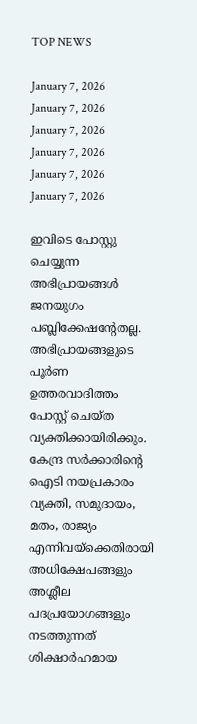TOP NEWS

January 7, 2026
January 7, 2026
January 7, 2026
January 7, 2026
January 7, 2026
January 7, 2026

ഇവിടെ പോസ്റ്റു ചെയ്യുന്ന അഭിപ്രായങ്ങള്‍ ജനയുഗം പബ്ലിക്കേഷന്റേതല്ല. അഭിപ്രായങ്ങളുടെ പൂര്‍ണ ഉത്തരവാദിത്തം പോസ്റ്റ് ചെയ്ത വ്യക്തിക്കായിരിക്കും. കേന്ദ്ര സര്‍ക്കാരിന്റെ ഐടി നയപ്രകാരം വ്യക്തി, സമുദായം, മതം, രാജ്യം എന്നിവയ്‌ക്കെതിരായി അധിക്ഷേപങ്ങളും അശ്ലീല പദപ്രയോഗങ്ങളും നടത്തുന്നത് ശിക്ഷാര്‍ഹമായ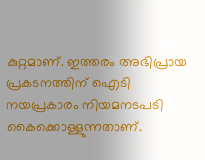കുറ്റമാണ്. ഇത്തരം അഭിപ്രായ പ്രകടനത്തിന് ഐടി നയപ്രകാരം നിയമനടപടി കൈക്കൊള്ളുന്നതാണ്.